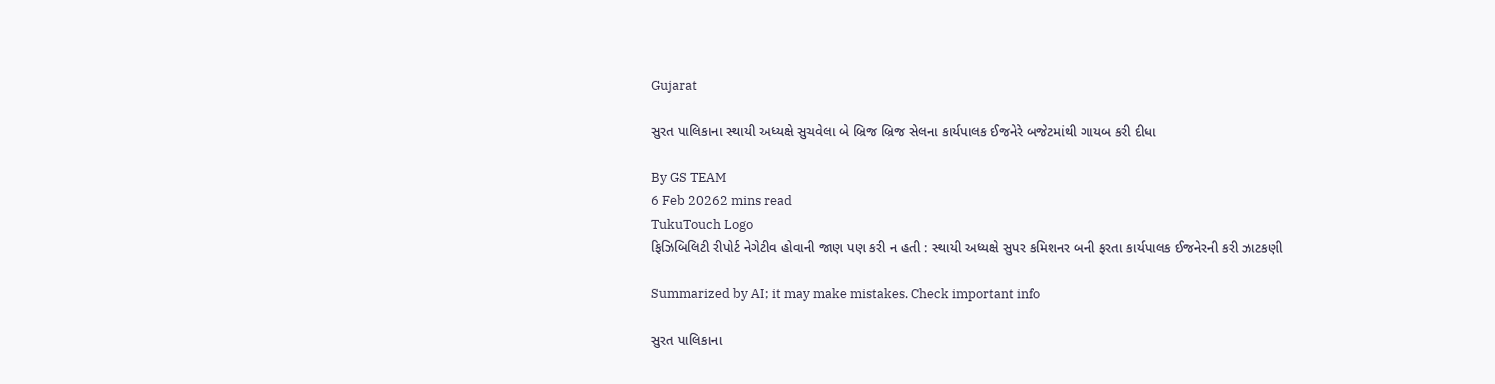Gujarat

સુરત પાલિકાના સ્થાયી અધ્યક્ષે સુચવેલા બે બ્રિજ બ્રિજ સેલના કાર્યપાલક ઈજનેરે બજેટમાંથી ગાયબ કરી દીધા

By GS TEAM
6 Feb 20262 mins read
TukuTouch Logo
ફિઝિબિલિટી રીપોર્ટ નેગેટીવ હોવાની જાણ પણ કરી ન હતી : સ્થાયી અધ્યક્ષે સુપર કમિશનર બની ફરતા કાર્યપાલક ઈજનેરની કરી ઝાટકણી

Summarized by AI; it may make mistakes. Check important info

સુરત પાલિકાના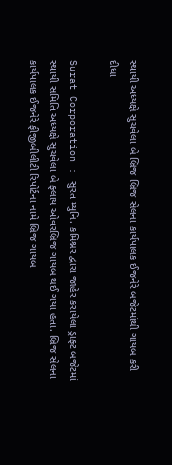સ્થાયી અધ્યક્ષે સુચવેલા બે બ્રિજ બ્રિજ સેલના કાર્યપાલક ઈજનેરે બજેટમાંથી ગાયબ કરી દીધા

Surat Corporation : સુરત મ્યુનિ. કમિશ્નર દ્વારા જાહેર કરાયેલા ડ્રાફ્ટ બજેટમાં સ્થાયી સમિતિ અધ્યક્ષે સુચવેલા બે ફ્લાય ઓવરબ્રિજ ગાયબ થઈ ગયા હતા. બ્રિજ સેલના કાર્યપાલક ઈજનેરે ફીજીબીલીટી રિપોર્ટના નામે બ્રિજ ગાયબ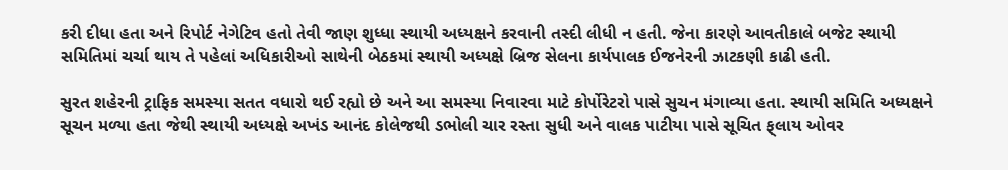કરી દીધા હતા અને રિપોર્ટ નેગેટિવ હતો તેવી જાણ શુધ્ધા સ્થાયી અધ્યક્ષને કરવાની તસ્દી લીધી ન હતી. જેના કારણે આવતીકાલે બજેટ સ્થાયી સમિતિમાં ચર્ચા થાય તે પહેલાં અધિકારીઓ સાથેની બેઠકમાં સ્થાયી અધ્યક્ષે બ્રિજ સેલના કાર્યપાલક ઈજનેરની ઝાટકણી કાઢી હતી.

સુરત શહેરની ટ્રાફિક સમસ્યા સતત વધારો થઈ રહ્યો છે અને આ સમસ્યા નિવારવા માટે કોર્પોરેટરો પાસે સુચન મંગાવ્યા હતા. સ્થાયી સમિતિ અધ્યક્ષને સૂચન મળ્યા હતા જેથી સ્થાયી અધ્યક્ષે અખંડ આનંદ કોલેજથી ડભોલી ચાર રસ્તા સુધી અને વાલક પાટીયા પાસે સૂચિત ફ્‌લાય ઓવર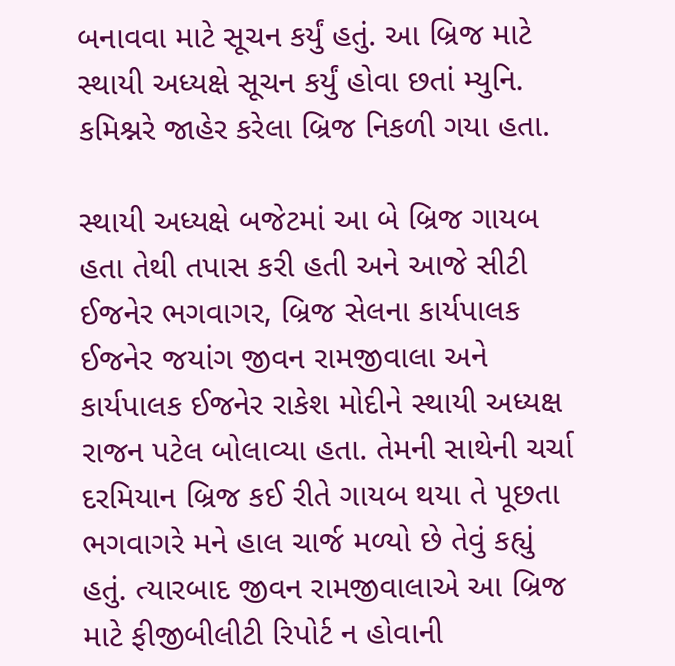બનાવવા માટે સૂચન કર્યું હતું. આ બ્રિજ માટે સ્થાયી અધ્યક્ષે સૂચન કર્યું હોવા છતાં મ્યુનિ. કમિશ્નરે જાહેર કરેલા બ્રિજ નિકળી ગયા હતા.

સ્થાયી અધ્યક્ષે બજેટમાં આ બે બ્રિજ ગાયબ હતા તેથી તપાસ કરી હતી અને આજે સીટી ઈજનેર ભગવાગર, બ્રિજ સેલના કાર્યપાલક ઈજનેર જયાંગ જીવન રામજીવાલા અને કાર્યપાલક ઈજનેર રાકેશ મોદીને સ્થાયી અધ્યક્ષ રાજન પટેલ બોલાવ્યા હતા. તેમની સાથેની ચર્ચા દરમિયાન બ્રિજ કઈ રીતે ગાયબ થયા તે પૂછતા ભગવાગરે મને હાલ ચાર્જ મળ્યો છે તેવું કહ્યું હતું. ત્યારબાદ જીવન રામજીવાલાએ આ બ્રિજ માટે ફીજીબીલીટી રિપોર્ટ ન હોવાની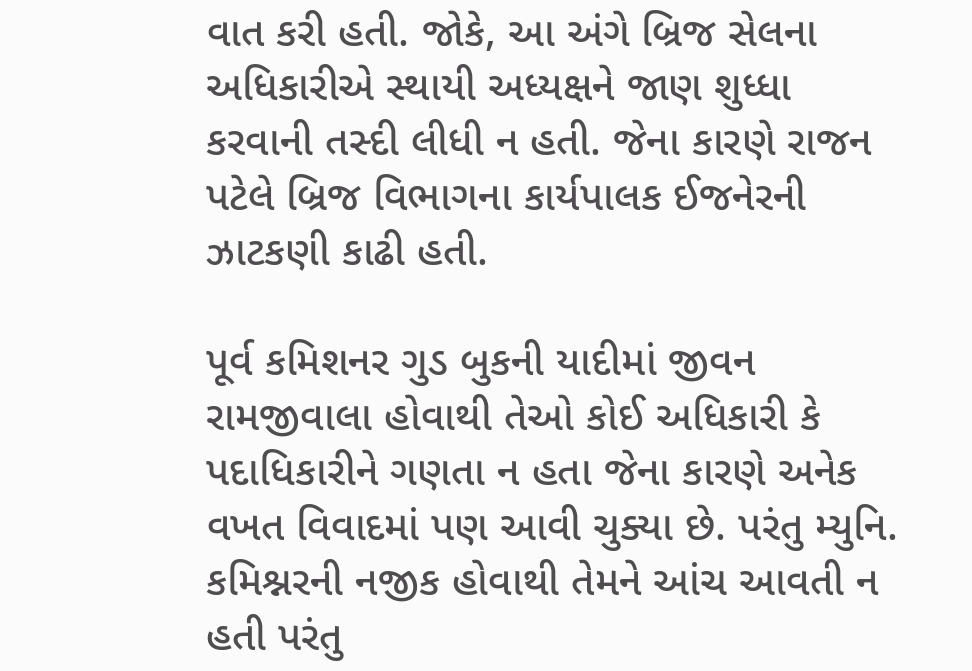વાત કરી હતી. જોકે, આ અંગે બ્રિજ સેલના અધિકારીએ સ્થાયી અધ્યક્ષને જાણ શુધ્ધા કરવાની તસ્દી લીધી ન હતી. જેના કારણે રાજન પટેલે બ્રિજ વિભાગના કાર્યપાલક ઈજનેરની ઝાટકણી કાઢી હતી.

પૂર્વ કમિશનર ગુડ બુકની યાદીમાં જીવન રામજીવાલા હોવાથી તેઓ કોઈ અધિકારી કે પદાધિકારીને ગણતા ન હતા જેના કારણે અનેક વખત વિવાદમાં પણ આવી ચુક્યા છે. પરંતુ મ્યુનિ. કમિશ્નરની નજીક હોવાથી તેમને આંચ આવતી ન હતી પરંતુ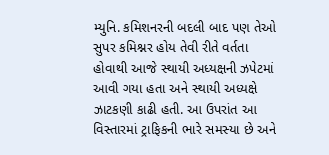મ્યુનિ. કમિશનરની બદલી બાદ પણ તેઓ સુપર કમિશ્નર હોય તેવી રીતે વર્તતા હોવાથી આજે સ્થાયી અધ્યક્ષની ઝપેટમાં આવી ગયા હતા અને સ્થાયી અધ્યક્ષે ઝાટકણી કાઢી હતી. આ ઉપરાંત આ વિસ્તારમાં ટ્રાફિકની ભારે સમસ્યા છે અને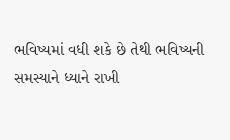ભવિષ્યમાં વધી શકે છે તેથી ભવિષ્યની સમસ્યાને ધ્યાને રાખી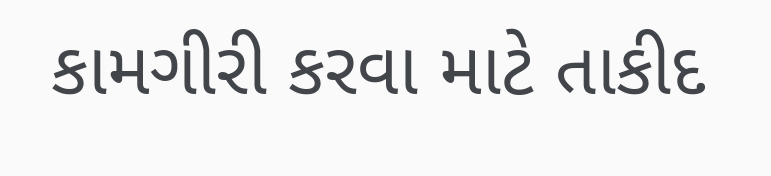કામગીરી કરવા માટે તાકીદ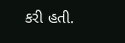કરી હતી.